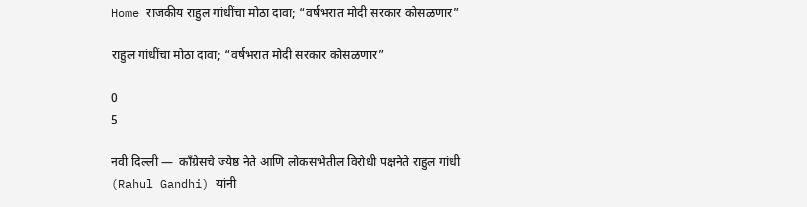Home राजकीय राहुल गांधींचा मोठा दावा; “वर्षभरात मोदी सरकार कोसळणार”

राहुल गांधींचा मोठा दावा; “वर्षभरात मोदी सरकार कोसळणार”

0
5

नवी दिल्ली —  काँग्रेसचे ज्येष्ठ नेते आणि लोकसभेतील विरोधी पक्षनेते राहुल गांधी (Rahul Gandhi) यांनी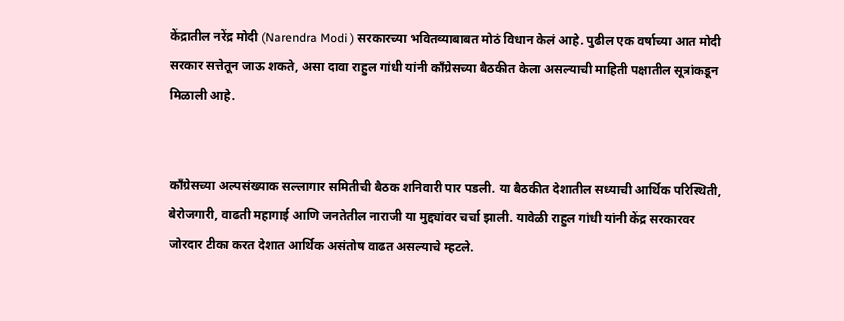केंद्रातील नरेंद्र मोदी (Narendra Modi ) सरकारच्या भवितव्याबाबत मोठं विधान केलं आहे. पुढील एक वर्षाच्या आत मोदी सरकार सत्तेतून जाऊ शकते, असा दावा राहुल गांधी यांनी काँग्रेसच्या बैठकीत केला असल्याची माहिती पक्षातील सूत्रांकडून मिळाली आहे.


काँग्रेसच्या अल्पसंख्याक सल्लागार समितीची बैठक शनिवारी पार पडली. या बैठकीत देशातील सध्याची आर्थिक परिस्थिती, बेरोजगारी, वाढती महागाई आणि जनतेतील नाराजी या मुद्द्यांवर चर्चा झाली. यावेळी राहुल गांधी यांनी केंद्र सरकारवर जोरदार टीका करत देशात आर्थिक असंतोष वाढत असल्याचे म्हटले.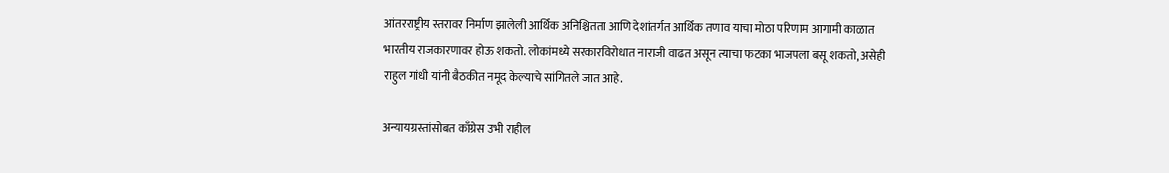आंतरराष्ट्रीय स्तरावर निर्माण झालेली आर्थिक अनिश्चितता आणि देशांतर्गत आर्थिक तणाव याचा मोठा परिणाम आगामी काळात भारतीय राजकारणावर होऊ शकतो. लोकांमध्ये सरकारविरोधात नाराजी वाढत असून त्याचा फटका भाजपला बसू शकतो, असेही राहुल गांधी यांनी बैठकीत नमूद केल्याचे सांगितले जात आहे.

अन्यायग्रस्तांसोबत काँग्रेस उभी राहील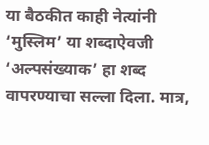या बैठकीत काही नेत्यांनी ‘मुस्लिम’ या शब्दाऐवजी ‘अल्पसंख्याक’ हा शब्द वापरण्याचा सल्ला दिला. मात्र,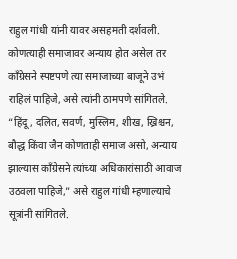राहुल गांधी यांनी यावर असहमती दर्शवली. कोणत्याही समाजावर अन्याय होत असेल तर काँग्रेसने स्पष्टपणे त्या समाजाच्या बाजूने उभं राहिलं पाहिजे, असे त्यांनी ठामपणे सांगितले.
“हिंदू, दलित, सवर्ण, मुस्लिम, शीख, ख्रिश्चन, बौद्ध किंवा जैन कोणताही समाज असो, अन्याय झाल्यास काँग्रेसने त्यांच्या अधिकारांसाठी आवाज उठवला पाहिजे,” असे राहुल गांधी म्हणाल्याचे सूत्रांनी सांगितले.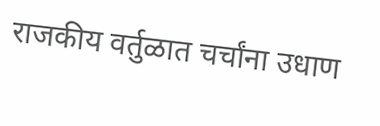राजकीय वर्तुळात चर्चांना उधाण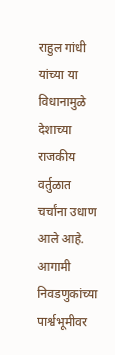राहुल गांधी यांच्या या विधानामुळे देशाच्या राजकीय वर्तुळात चर्चांना उधाण आले आहे. आगामी निवडणुकांच्या पार्श्वभूमीवर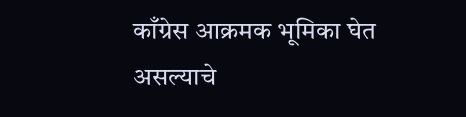काँग्रेस आक्रमक भूमिका घेत असल्याचे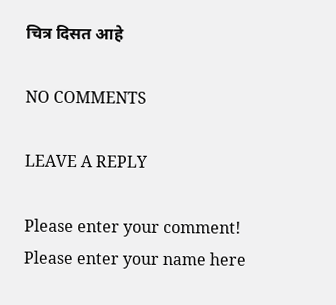चित्र दिसत आहे

NO COMMENTS

LEAVE A REPLY

Please enter your comment!
Please enter your name here